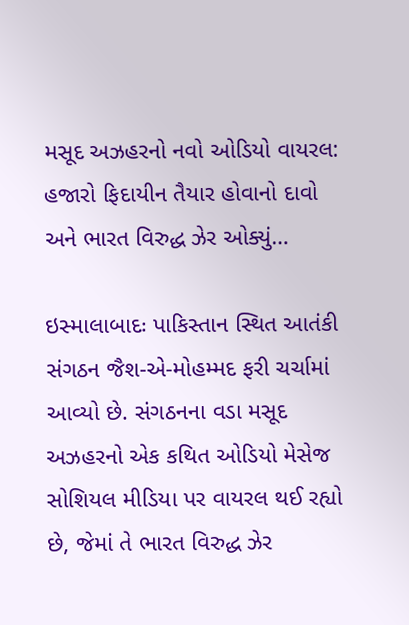મસૂદ અઝહરનો નવો ઓડિયો વાયરલ: હજારો ફિદાયીન તૈયાર હોવાનો દાવો અને ભારત વિરુદ્ધ ઝેર ઓક્યું…

ઇસ્માલાબાદઃ પાકિસ્તાન સ્થિત આતંકી સંગઠન જૈશ-એ-મોહમ્મદ ફરી ચર્ચામાં આવ્યો છે. સંગઠનના વડા મસૂદ અઝહરનો એક કથિત ઓડિયો મેસેજ સોશિયલ મીડિયા પર વાયરલ થઈ રહ્યો છે, જેમાં તે ભારત વિરુદ્ધ ઝેર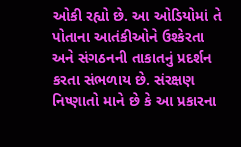ઓકી રહ્યો છે. આ ઓડિયોમાં તે પોતાના આતંકીઓને ઉશ્કેરતા અને સંગઠનની તાકાતનું પ્રદર્શન કરતા સંભળાય છે. સંરક્ષણ નિષ્ણાતો માને છે કે આ પ્રકારના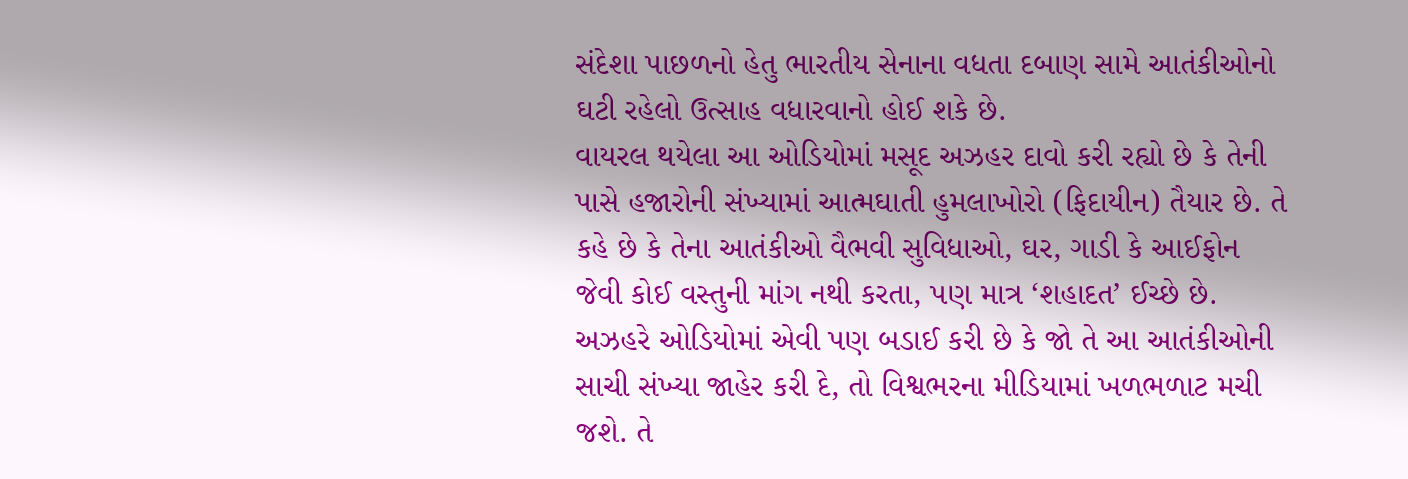સંદેશા પાછળનો હેતુ ભારતીય સેનાના વધતા દબાણ સામે આતંકીઓનો ઘટી રહેલો ઉત્સાહ વધારવાનો હોઈ શકે છે.
વાયરલ થયેલા આ ઓડિયોમાં મસૂદ અઝહર દાવો કરી રહ્યો છે કે તેની પાસે હજારોની સંખ્યામાં આત્મઘાતી હુમલાખોરો (ફિદાયીન) તૈયાર છે. તે કહે છે કે તેના આતંકીઓ વૈભવી સુવિધાઓ, ઘર, ગાડી કે આઈફોન જેવી કોઈ વસ્તુની માંગ નથી કરતા, પણ માત્ર ‘શહાદત’ ઈચ્છે છે. અઝહરે ઓડિયોમાં એવી પણ બડાઈ કરી છે કે જો તે આ આતંકીઓની સાચી સંખ્યા જાહેર કરી દે, તો વિશ્વભરના મીડિયામાં ખળભળાટ મચી જશે. તે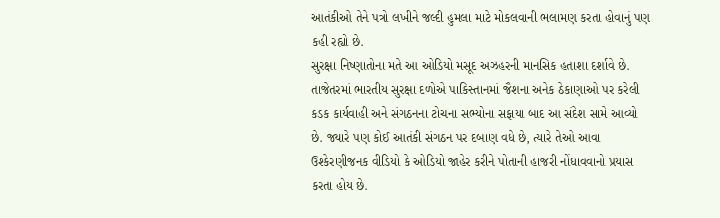આતંકીઓ તેને પત્રો લખીને જલ્દી હુમલા માટે મોકલવાની ભલામણ કરતા હોવાનું પણ કહી રહ્યો છે.
સુરક્ષા નિષ્ણાતોના મતે આ ઓડિયો મસૂદ અઝહરની માનસિક હતાશા દર્શાવે છે. તાજેતરમાં ભારતીય સુરક્ષા દળોએ પાકિસ્તાનમાં જૈશના અનેક ઠેકાણાઓ પર કરેલી કડક કાર્યવાહી અને સંગઠનના ટોચના સભ્યોના સફાયા બાદ આ સંદેશ સામે આવ્યો છે. જ્યારે પણ કોઈ આતંકી સંગઠન પર દબાણ વધે છે, ત્યારે તેઓ આવા ઉશ્કેરણીજનક વીડિયો કે ઓડિયો જાહેર કરીને પોતાની હાજરી નોંધાવવાનો પ્રયાસ કરતા હોય છે.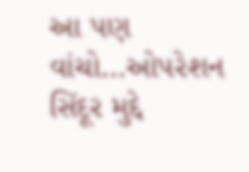આ પણ વાંચો…ઓપરેશન સિંદૂર મુદ્દે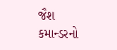જૈશ કમાન્ડરનો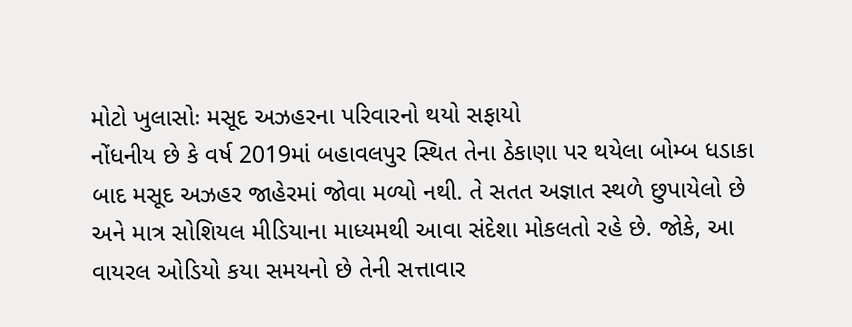મોટો ખુલાસોઃ મસૂદ અઝહરના પરિવારનો થયો સફાયો
નોંધનીય છે કે વર્ષ 2019માં બહાવલપુર સ્થિત તેના ઠેકાણા પર થયેલા બોમ્બ ધડાકા બાદ મસૂદ અઝહર જાહેરમાં જોવા મળ્યો નથી. તે સતત અજ્ઞાત સ્થળે છુપાયેલો છે અને માત્ર સોશિયલ મીડિયાના માધ્યમથી આવા સંદેશા મોકલતો રહે છે. જોકે, આ વાયરલ ઓડિયો કયા સમયનો છે તેની સત્તાવાર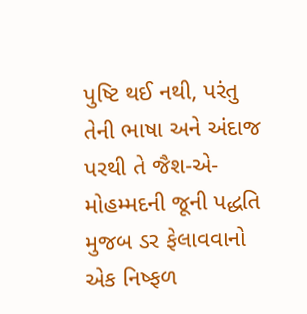પુષ્ટિ થઈ નથી, પરંતુ તેની ભાષા અને અંદાજ પરથી તે જૈશ-એ-મોહમ્મદની જૂની પદ્ધતિ મુજબ ડર ફેલાવવાનો એક નિષ્ફળ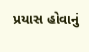પ્રયાસ હોવાનું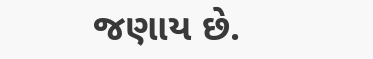જણાય છે.